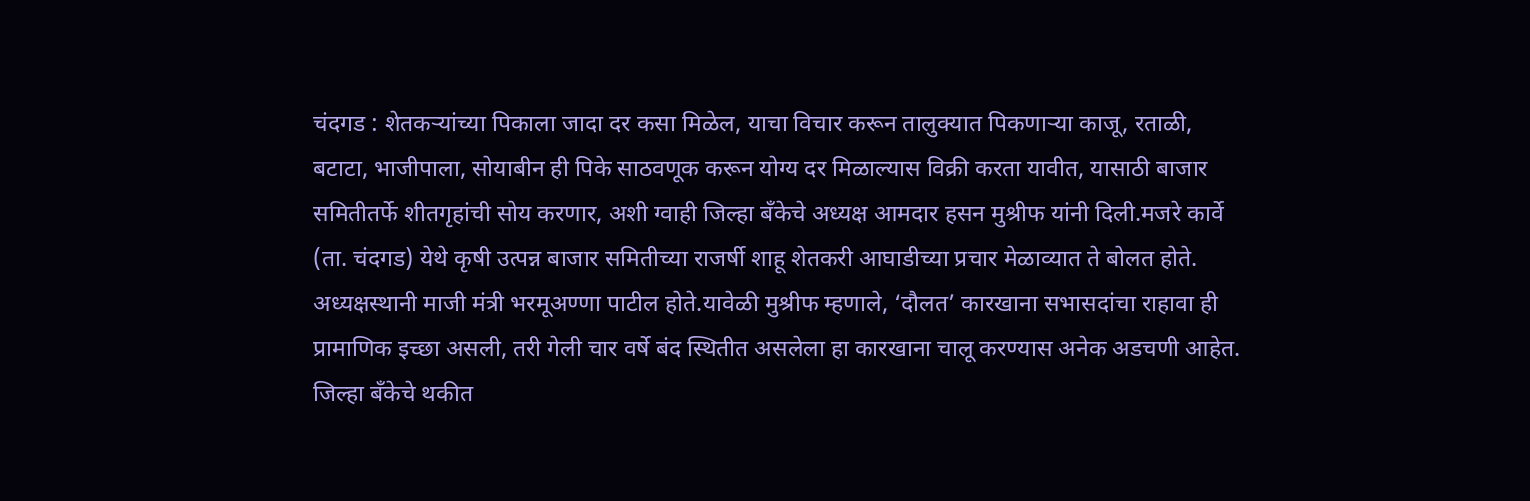चंदगड : शेतकऱ्यांच्या पिकाला जादा दर कसा मिळेल, याचा विचार करून तालुक्यात पिकणाऱ्या काजू, रताळी, बटाटा, भाजीपाला, सोयाबीन ही पिके साठवणूक करून योग्य दर मिळाल्यास विक्री करता यावीत, यासाठी बाजार समितीतर्फे शीतगृहांची सोय करणार, अशी ग्वाही जिल्हा बँकेचे अध्यक्ष आमदार हसन मुश्रीफ यांनी दिली.मजरे कार्वे (ता. चंदगड) येथे कृषी उत्पन्न बाजार समितीच्या राजर्षी शाहू शेतकरी आघाडीच्या प्रचार मेळाव्यात ते बोलत होते. अध्यक्षस्थानी माजी मंत्री भरमूअण्णा पाटील होते.यावेळी मुश्रीफ म्हणाले, ‘दौलत’ कारखाना सभासदांचा राहावा ही प्रामाणिक इच्छा असली, तरी गेली चार वर्षे बंद स्थितीत असलेला हा कारखाना चालू करण्यास अनेक अडचणी आहेत. जिल्हा बँकेचे थकीत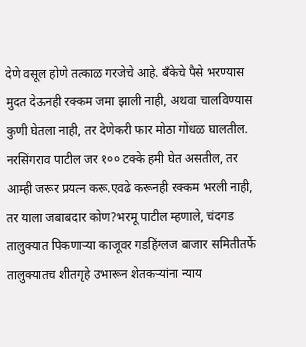देणे वसूल होणे तत्काळ गरजेचे आहे. बँकेचे पैसे भरण्यास मुदत देऊनही रक्कम जमा झाली नाही, अथवा चालविण्यास कुणी घेतला नाही, तर देणेकरी फार मोठा गोंधळ घालतील. नरसिंगराव पाटील जर १०० टक्के हमी घेत असतील, तर आम्ही जरूर प्रयत्न करू.एवढे करूनही रक्कम भरली नाही, तर याला जबाबदार कोण?भरमू पाटील म्हणाले, चंदगड तालुक्यात पिकणाऱ्या काजूवर गडहिंग्लज बाजार समितीतर्फे तालुक्यातच शीतगृहे उभारून शेतकऱ्यांना न्याय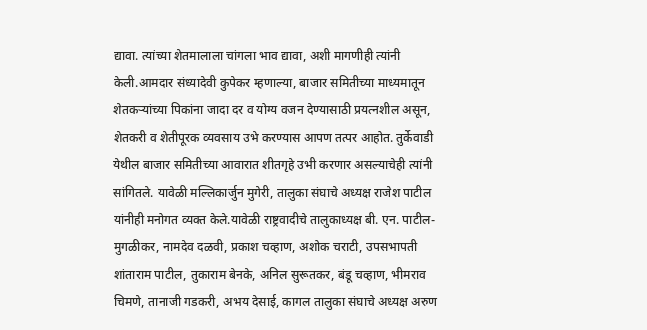द्यावा. त्यांच्या शेतमालाला चांगला भाव द्यावा, अशी मागणीही त्यांनी केली.आमदार संध्यादेवी कुपेकर म्हणाल्या, बाजार समितीच्या माध्यमातून शेतकऱ्यांच्या पिकांना जादा दर व योग्य वजन देण्यासाठी प्रयत्नशील असून, शेतकरी व शेतीपूरक व्यवसाय उभे करण्यास आपण तत्पर आहोत. तुर्केवाडी येथील बाजार समितीच्या आवारात शीतगृहे उभी करणार असल्याचेही त्यांनी सांगितले. यावेळी मल्लिकार्जुन मुगेरी, तालुका संघाचे अध्यक्ष राजेश पाटील यांनीही मनोगत व्यक्त केले.यावेळी राष्ट्रवादीचे तालुकाध्यक्ष बी. एन. पाटील-मुगळीकर, नामदेव दळवी, प्रकाश चव्हाण, अशोक चराटी, उपसभापती शांताराम पाटील, तुकाराम बेनके, अनिल सुरूतकर, बंडू चव्हाण, भीमराव चिमणे, तानाजी गडकरी, अभय देसाई, कागल तालुका संघाचे अध्यक्ष अरुण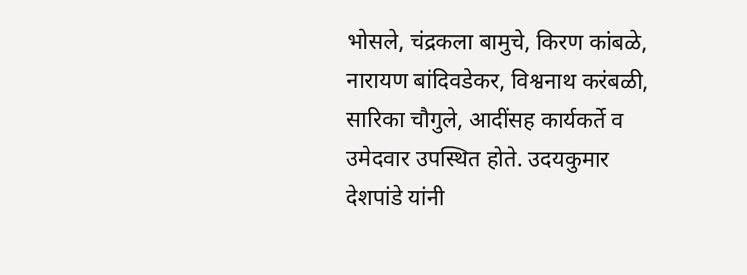भोसले, चंद्रकला बामुचे, किरण कांबळे, नारायण बांदिवडेकर, विश्वनाथ करंबळी, सारिका चौगुले, आदींसह कार्यकर्ते व उमेदवार उपस्थित होते. उदयकुमार देशपांडे यांनी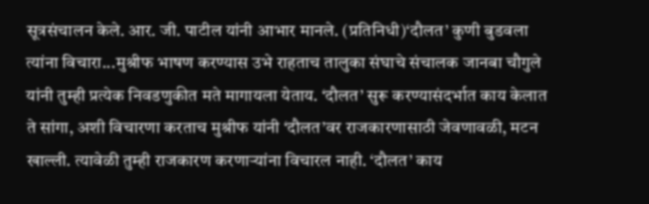सूत्रसंचालन केले. आर. जी. पाटील यांनी आभार मानले. (प्रतिनिधी)‘दौलत’ कुणी बुडवला त्यांना विचारा...मुश्रीफ भाषण करण्यास उभे राहताच तालुका संघाचे संचालक जानबा चौगुले यांनी तुम्ही प्रत्येक निवडणुकीत मते मागायला येताय. ‘दौलत’ सुरू करण्यासंदर्भात काय केलात ते सांगा, अशी विचारणा करताच मुश्रीफ यांनी ‘दौलत’वर राजकारणासाठी जेवणावळी, मटन खाल्ली. त्यावेळी तुम्ही राजकारण करणाऱ्यांना विचारल नाही. ‘दौलत’ काय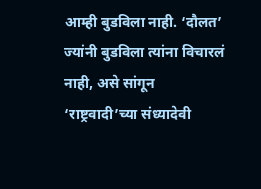आम्ही बुडविला नाही. ‘दौलत’ ज्यांनी बुडविला त्यांना विचारलं नाही, असे सांगून ‘राष्ट्रवादी’च्या संध्यादेवी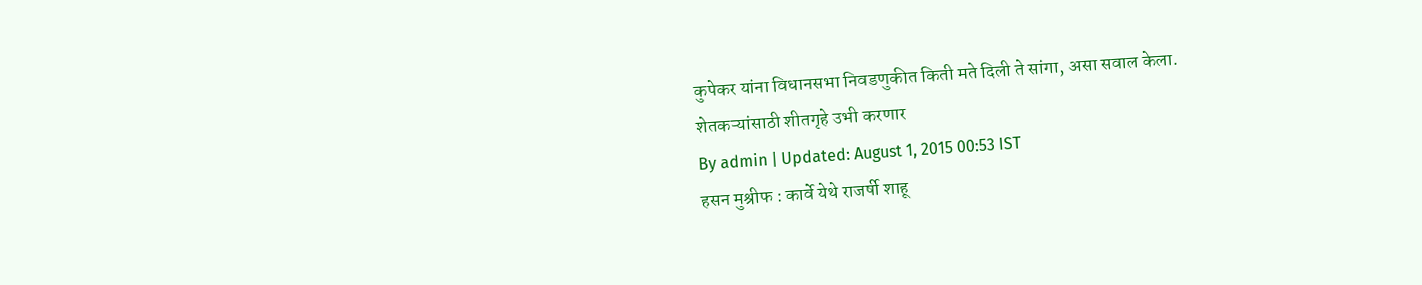कुपेकर यांना विधानसभा निवडणुकीत किती मते दिली ते सांगा, असा सवाल केला.
शेतकऱ्यांसाठी शीतगृहे उभी करणार
By admin | Updated: August 1, 2015 00:53 IST
हसन मुश्रीफ : कार्वे येथे राजर्षी शाहू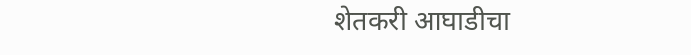शेतकरी आघाडीचा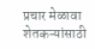प्रचार मेळावा
शेतकऱ्यांसाठी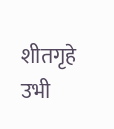शीतगृहे उभी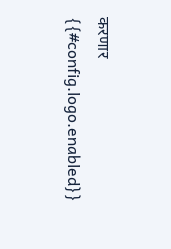करणार
{{#config.logo.enabled}}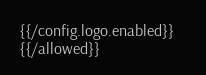{{/config.logo.enabled}}
{{/allowed}}